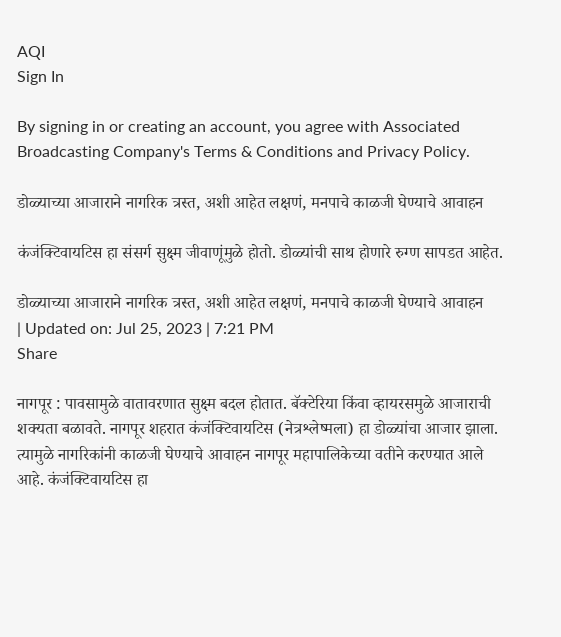AQI
Sign In

By signing in or creating an account, you agree with Associated Broadcasting Company's Terms & Conditions and Privacy Policy.

डोळ्याच्या आजाराने नागरिक त्रस्त, अशी आहेत लक्षणं, मनपाचे काळजी घेण्याचे आवाहन

कंजंक्टिवायटिस हा संसर्ग सुक्ष्म जीवाणूंमुळे होतो. डोळ्यांची साथ होणारे रुग्ण सापडत आहेत.

डोळ्याच्या आजाराने नागरिक त्रस्त, अशी आहेत लक्षणं, मनपाचे काळजी घेण्याचे आवाहन
| Updated on: Jul 25, 2023 | 7:21 PM
Share

नागपूर : पावसामुळे वातावरणात सुक्ष्म बदल होतात. बॅक्टेरिया किंवा व्हायरसमुळे आजाराची शक्यता बळावते. नागपूर शहरात कंजंक्टिवायटिस (नेत्रश्लेष्मला) हा डोळ्यांचा आजार झाला. त्यामुळे नागरिकांनी काळजी घेण्याचे आवाहन नागपूर महापालिकेच्या वतीने करण्यात आले आहे. कंजंक्टिवायटिस हा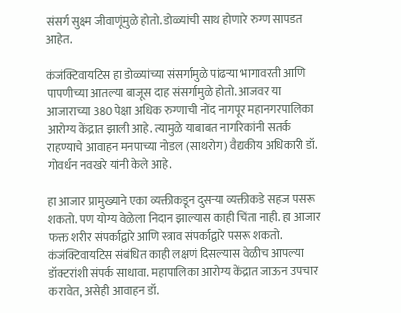संसर्ग सुक्ष्म जीवाणूंमुळे होतो. डोळ्यांची साथ होणारे रुग्ण सापडत आहेत.

कंजंक्टिवायटिस हा डोळ्यांच्या संसर्गामुळे पांढऱ्या भागावरती आणि पापणीच्या आतल्या बाजूस दाह संसर्गामुळे होतो. आजवर या आजाराच्या 380 पेक्षा अधिक रुग्णाची नोंद नागपूर महानगरपालिका आरोग्य केंद्रात झाली आहे. त्यामुळे याबाबत नागरिकांनी सतर्क राहण्याचे आवाहन मनपाच्या नोडल (साथरोग) वैद्यकीय अधिकारी डॉ. गोवर्धन नवखरे यांनी केले आहे.

हा आजार प्रामुख्याने एका व्यक्तीकडून दुसऱ्या व्यक्तीकडे सहज पसरू शकतो. पण योग्य वेळेला निदान झाल्यास काही चिंता नाही. हा आजार फक्त शरीर संपर्काद्वारे आणि स्त्राव संपर्काद्वारे पसरू शकतो. कंजंक्टिवायटिस संबंधित काही लक्षणं दिसल्यास वेळीच आपल्या डॉक्टरांशी संपर्क साधावा. महापालिका आरोग्य केंद्रात जाऊन उपचार करावेत, असेही आवाहन डॉ.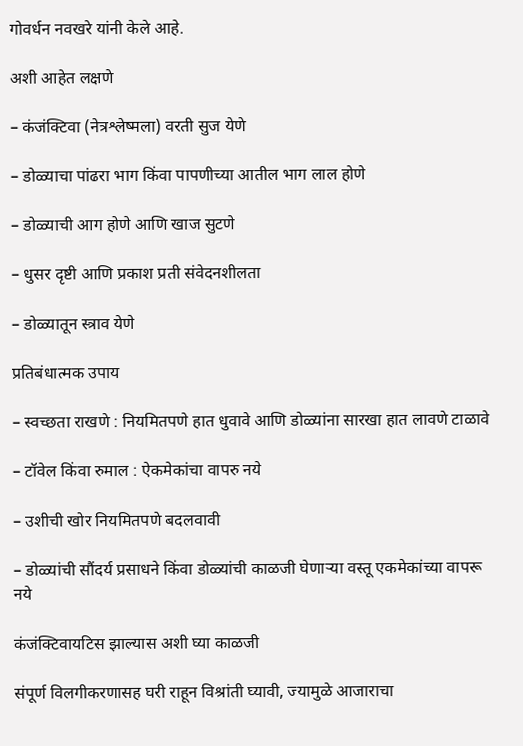गोवर्धन नवखरे यांनी केले आहे.

अशी आहेत लक्षणे

– कंजंक्टिवा (नेत्रश्लेष्मला) वरती सुज येणे

– डोळ्याचा पांढरा भाग किंवा पापणीच्या आतील भाग लाल होणे

– डोळ्याची आग होणे आणि खाज सुटणे

– धुसर दृष्टी आणि प्रकाश प्रती संवेदनशीलता

– डोळ्यातून स्त्राव येणे

प्रतिबंधात्मक उपाय

– स्वच्छता राखणे : नियमितपणे हात धुवावे आणि डोळ्यांना सारखा हात लावणे टाळावे

– टॉवेल किंवा रुमाल : ऐकमेकांचा वापरु नये

– उशीची खोर नियमितपणे बदलवावी

– डोळ्यांची सौंदर्य प्रसाधने किंवा डोळ्यांची काळजी घेणाऱ्या वस्तू एकमेकांच्या वापरू नये

कंजंक्टिवायटिस झाल्यास अशी घ्या काळजी

संपूर्ण विलगीकरणासह घरी राहून विश्रांती घ्यावी, ज्यामुळे आजाराचा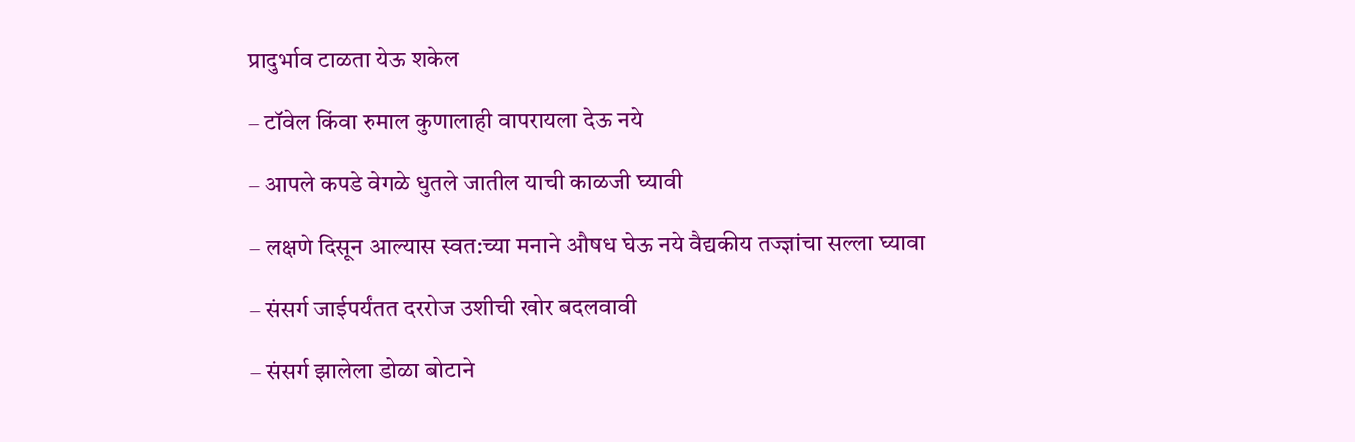प्रादुर्भाव टाळता येऊ शकेल

– टॉवेल किंवा रुमाल कुणालाही वापरायला देऊ नये

– आपले कपडे वेगळे धुतले जातील याची काळजी घ्यावी

– लक्षणे दिसून आल्यास स्वत:च्या मनाने औषध घेऊ नये वैद्यकीय तज्ज्ञांचा सल्ला घ्यावा

– संसर्ग जाईपर्यंतत दररोज उशीची खोर बदलवावी

– संसर्ग झालेला डोळा बोटाने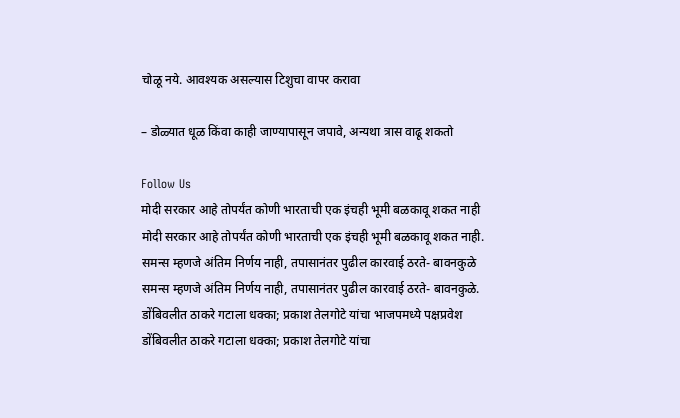चोळू नये. आवश्यक असल्यास टिशुचा वापर करावा

– डोळ्यात धूळ किंवा काही जाण्यापासून जपावे, अन्यथा त्रास वाढू शकतो

Follow Us
मोदी सरकार आहे तोपर्यंत कोणी भारताची एक इंचही भूमी बळकावू शकत नाही
मोदी सरकार आहे तोपर्यंत कोणी भारताची एक इंचही भूमी बळकावू शकत नाही.
समन्स म्हणजे अंतिम निर्णय नाही, तपासानंतर पुढील कारवाई ठरते- बावनकुळे
समन्स म्हणजे अंतिम निर्णय नाही, तपासानंतर पुढील कारवाई ठरते- बावनकुळे.
डोंबिवलीत ठाकरे गटाला धक्का; प्रकाश तेलगोटे यांचा भाजपमध्ये पक्षप्रवेश
डोंबिवलीत ठाकरे गटाला धक्का; प्रकाश तेलगोटे यांचा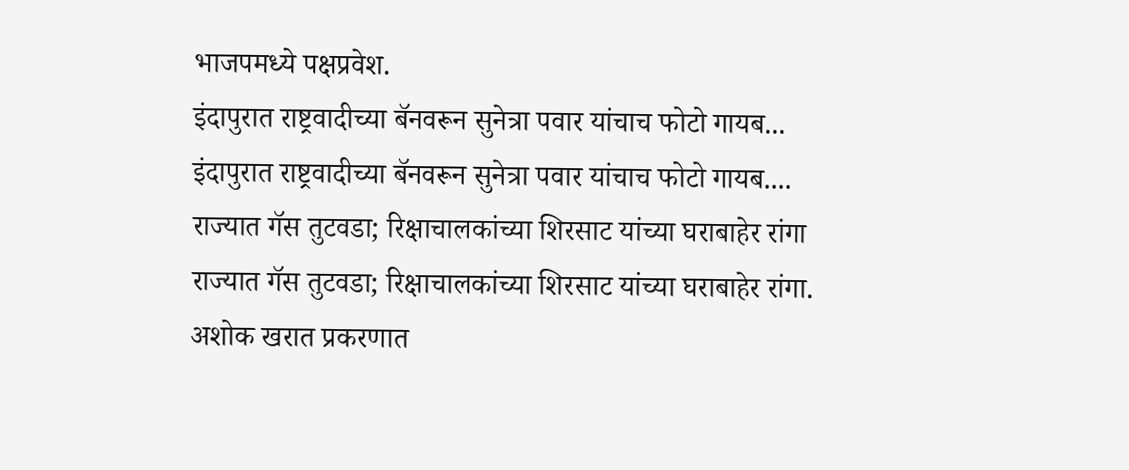भाजपमध्ये पक्षप्रवेश.
इंदापुरात राष्ट्रवादीच्या बॅनवरून सुनेत्रा पवार यांचाच फोटो गायब...
इंदापुरात राष्ट्रवादीच्या बॅनवरून सुनेत्रा पवार यांचाच फोटो गायब....
राज्यात गॅस तुटवडा; रिक्षाचालकांच्या शिरसाट यांच्या घराबाहेर रांगा
राज्यात गॅस तुटवडा; रिक्षाचालकांच्या शिरसाट यांच्या घराबाहेर रांगा.
अशोक खरात प्रकरणात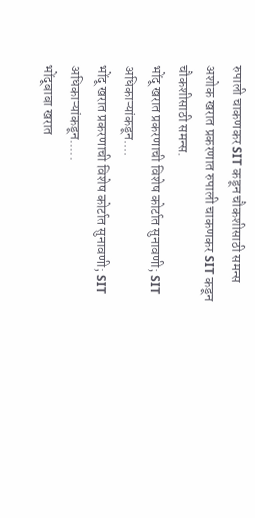रुपाली चाकणकर SIT कडून चौकशीसाठी समन्स
अशोक खरात प्रकरणात रुपाली चाकणकर SIT कडून चौकशीसाठी समन्स.
भोंदू खरात प्रकरणाची विशेष कोर्टात सुनावणी; SIT अधिकाऱ्यांकडून....
भोंदू खरात प्रकरणाची विशेष कोर्टात सुनावणी; SIT अधिकाऱ्यांकडून.....
भोंदूबाबा खरात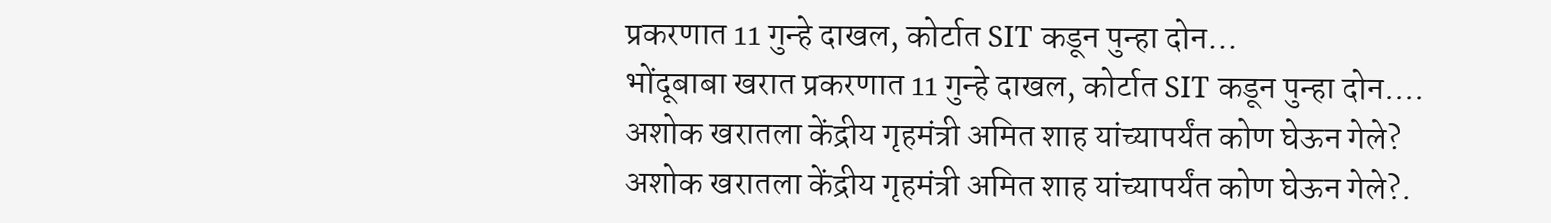प्रकरणात 11 गुन्हे दाखल, कोर्टात SIT कडून पुन्हा दोन...
भोंदूबाबा खरात प्रकरणात 11 गुन्हे दाखल, कोर्टात SIT कडून पुन्हा दोन....
अशोक खरातला केंद्रीय गृहमंत्री अमित शाह यांच्यापर्यंत कोण घेऊन गेले?
अशोक खरातला केंद्रीय गृहमंत्री अमित शाह यांच्यापर्यंत कोण घेऊन गेले?.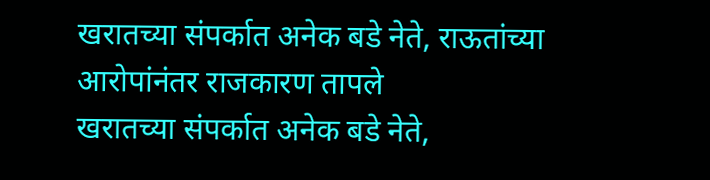खरातच्या संपर्कात अनेक बडे नेते, राऊतांच्या आरोपांनंतर राजकारण तापले
खरातच्या संपर्कात अनेक बडे नेते,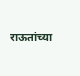राऊतांच्या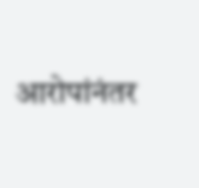आरोपांनंतर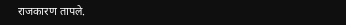राजकारण तापले.